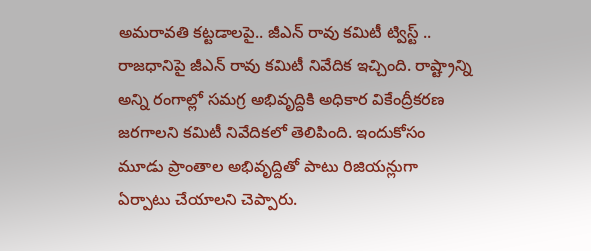అమరావతి కట్టడాలపై.. జీఎన్ రావు కమిటీ ట్విస్ట్ ..
రాజధానిపై జీఎన్ రావు కమిటీ నివేదిక ఇచ్చింది. రాష్ట్రాన్ని అన్ని రంగాల్లో సమగ్ర అభివృద్దికి అధికార వికేంద్రీకరణ జరగాలని కమిటీ నివేదికలో తెలిపింది. ఇందుకోసం మూడు ప్రాంతాల అభివృద్దితో పాటు రిజియన్లుగా ఏర్పాటు చేయాలని చెప్పారు.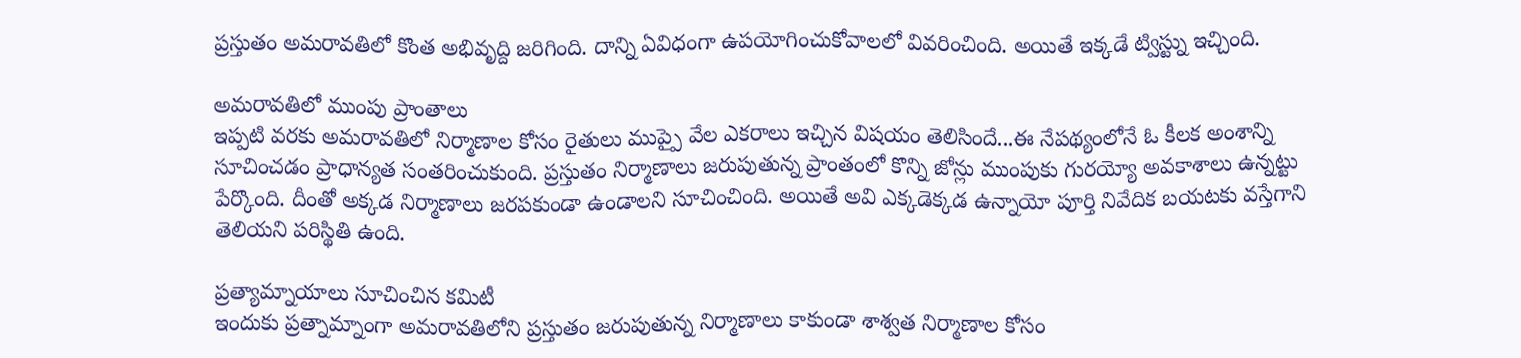ప్రస్తుతం అమరావతిలో కొంత అభివృద్ది జరిగింది. దాన్ని ఏవిధంగా ఉపయోగించుకోవాలలో వివరించింది. అయితే ఇక్కడే ట్విస్ట్ను ఇచ్చింది.

అమరావతిలో ముంపు ప్రాంతాలు
ఇప్పటి వరకు అమరావతిలో నిర్మాణాల కోసం రైతులు ముప్పై వేల ఎకరాలు ఇచ్చిన విషయం తెలిసిందే...ఈ నేపథ్యంలోనే ఓ కీలక అంశాన్ని సూచించడం ప్రాధాన్యత సంతరించుకుంది. ప్రస్తుతం నిర్మాణాలు జరుపుతున్న ప్రాంతంలో కొన్ని జోన్లు ముంపుకు గురయ్యో అవకాశాలు ఉన్నట్టు పేర్కొంది. దీంతో అక్కడ నిర్మాణాలు జరపకుండా ఉండాలని సూచించింది. అయితే అవి ఎక్కడెక్కడ ఉన్నాయో పూర్తి నివేదిక బయటకు వస్తేగాని తెలియని పరిస్థితి ఉంది.

ప్రత్యామ్నాయాలు సూచించిన కమిటీ
ఇందుకు ప్రత్నామ్నాంగా అమరావతిలోని ప్రస్తుతం జరుపుతున్న నిర్మాణాలు కాకుండా శాశ్వత నిర్మాణాల కోసం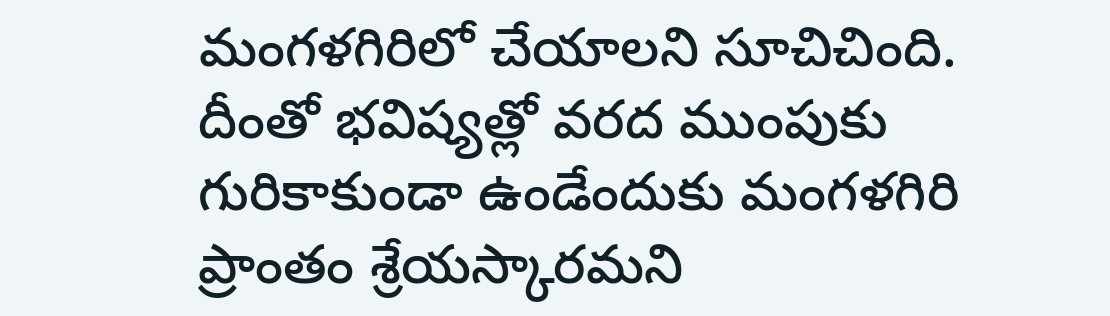మంగళగిరిలో చేయాలని సూచిచింది. దీంతో భవిష్యత్లో వరద ముంపుకు గురికాకుండా ఉండేందుకు మంగళగిరి ప్రాంతం శ్రేయస్కారమని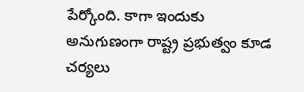పేర్కోంది. కాగా ఇందుకు అనుగుణంగా రాష్ట్ర ప్రభుత్వం కూడ చర్యలు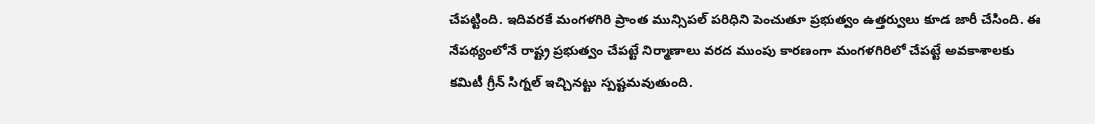చేపట్టింది. ఇదివరకే మంగళగిరి ప్రాంత మున్సిపల్ పరిధిని పెంచుతూ ప్రభుత్వం ఉత్తర్వులు కూడ జారీ చేసింది. ఈ నేపథ్యంలోనే రాష్ట్ర ప్రభుత్వం చేపట్టే నిర్మాణాలు వరద ముంపు కారణంగా మంగళగిరిలో చేపట్టే అవకాశాలకు కమిటీ గ్రీన్ సిగ్నల్ ఇచ్చినట్టు స్పష్టమవుతుంది.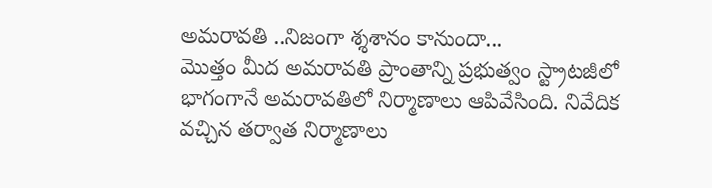అమరావతి ..నిజంగా శ్శశానం కానుందా...
మొత్తం మీద అమరావతి ప్రాంతాన్ని ప్రభుత్వం స్ట్రాటజీలో భాగంగానే అమరావతిలో నిర్మాణాలు ఆపివేసింది. నివేదిక వచ్చిన తర్వాత నిర్మాణాలు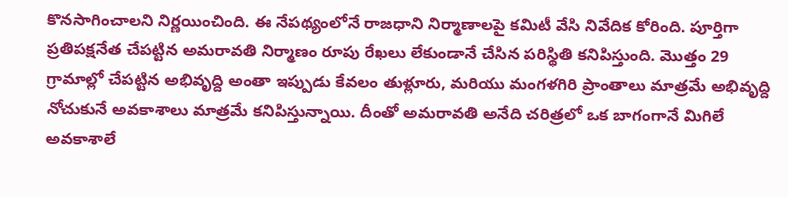కొనసాగించాలని నిర్ణయించింది. ఈ నేపథ్యంలోనే రాజధాని నిర్మాణాలపై కమిటీ వేసి నివేదిక కోరింది. పూర్తిగా ప్రతిపక్షనేత చేపట్టిన అమరావతి నిర్మాణం రూపు రేఖలు లేకుండానే చేసిన పరిస్థితి కనిపిస్తుంది. మొత్తం 29 గ్రామాల్లో చేపట్టిన అభివృద్ది అంతా ఇప్పుడు కేవలం తుళ్లూరు, మరియు మంగళగిరి ప్రాంతాలు మాత్రమే అభివృద్ది నోచుకునే అవకాశాలు మాత్రమే కనిపిస్తున్నాయి. దీంతో అమరావతి అనేది చరిత్రలో ఒక బాగంగానే మిగిలే అవకాశాలే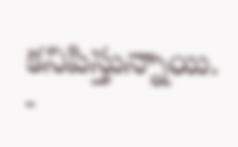కనిపిస్తున్నాయి.
-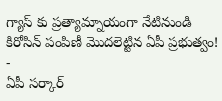గ్యాస్ కు ప్రత్యామ్నాయంగా నేటినుండి కిరోసిన్ పంపిణీ మొదలెట్టిన ఏపీ ప్రభుత్వం! -
ఏపీ సర్కార్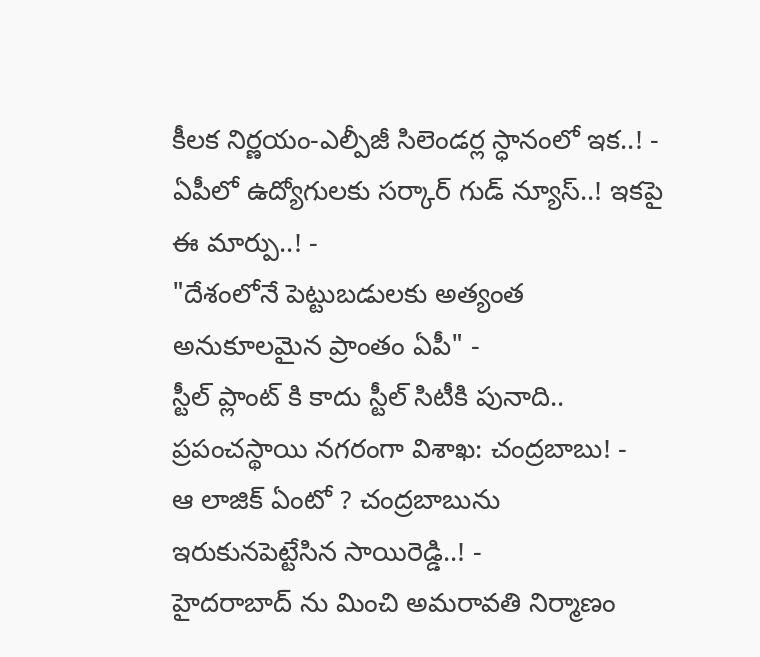కీలక నిర్ణయం-ఎల్పీజీ సిలెండర్ల స్ధానంలో ఇక..! -
ఏపీలో ఉద్యోగులకు సర్కార్ గుడ్ న్యూస్..! ఇకపై ఈ మార్పు..! -
"దేశంలోనే పెట్టుబడులకు అత్యంత అనుకూలమైన ప్రాంతం ఏపీ" -
స్టీల్ ప్లాంట్ కి కాదు స్టీల్ సిటీకి పునాది.. ప్రపంచస్థాయి నగరంగా విశాఖ: చంద్రబాబు! -
ఆ లాజిక్ ఏంటో ? చంద్రబాబును ఇరుకునపెట్టేసిన సాయిరెడ్డి..! -
హైదరాబాద్ ను మించి అమరావతి నిర్మాణం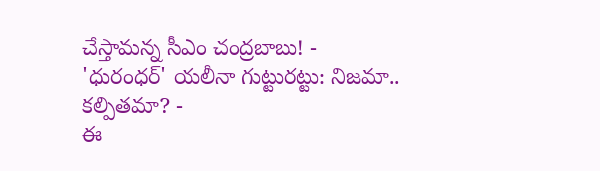చేస్తామన్న సీఎం చంద్రబాబు! -
'ధురంధర్' యలీనా గుట్టురట్టు: నిజమా.. కల్పితమా? -
ఈ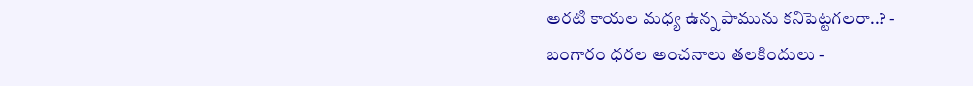అరటి కాయల మధ్య ఉన్న పామును కనిపెట్టగలరా..? -
బంగారం ధరల అంచనాలు తలకిందులు -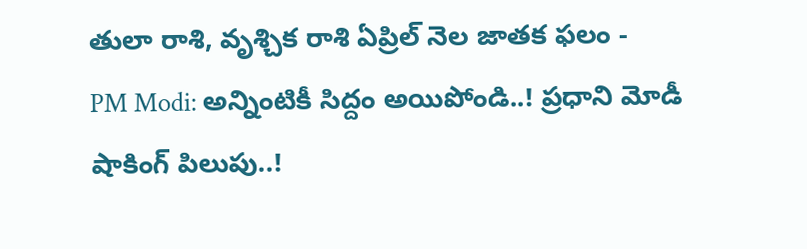తులా రాశి, వృశ్చిక రాశి ఏప్రిల్ నెల జాతక ఫలం -
PM Modi: అన్నింటికీ సిద్దం అయిపోండి..! ప్రధాని మోడీ షాకింగ్ పిలుపు..!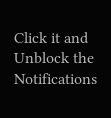Click it and Unblock the Notifications